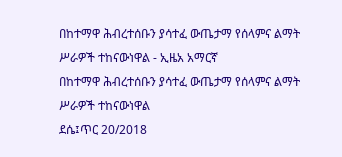በከተማዋ ሕብረተሰቡን ያሳተፈ ውጤታማ የሰላምና ልማት ሥራዎች ተከናውነዋል - ኢዜአ አማርኛ
በከተማዋ ሕብረተሰቡን ያሳተፈ ውጤታማ የሰላምና ልማት ሥራዎች ተከናውነዋል
ደሴ፤ጥር 20/2018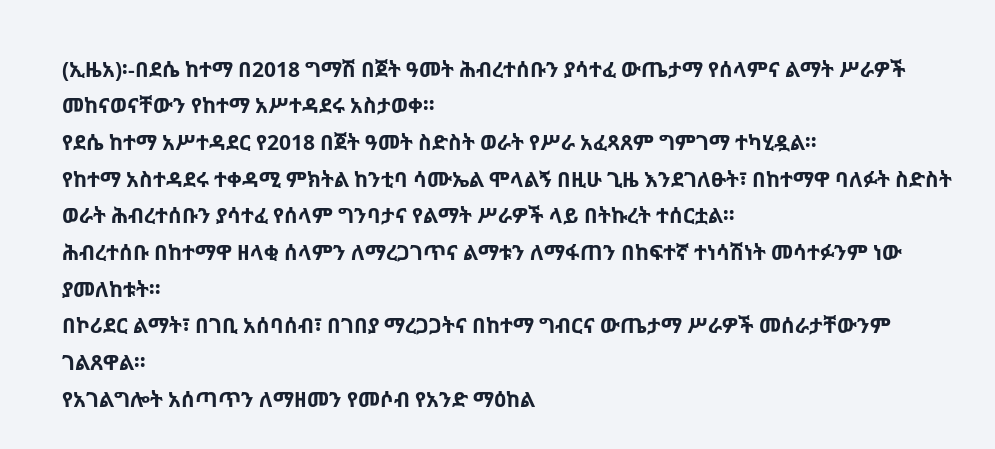(ኢዜአ)፡-በደሴ ከተማ በ2018 ግማሽ በጀት ዓመት ሕብረተሰቡን ያሳተፈ ውጤታማ የሰላምና ልማት ሥራዎች መከናወናቸውን የከተማ አሥተዳደሩ አስታወቀ።
የደሴ ከተማ አሥተዳደር የ2018 በጀት ዓመት ስድስት ወራት የሥራ አፈጻጸም ግምገማ ተካሂዷል።
የከተማ አስተዳደሩ ተቀዳሚ ምክትል ከንቲባ ሳሙኤል ሞላልኝ በዚሁ ጊዜ እንደገለፁት፣ በከተማዋ ባለፉት ስድስት ወራት ሕብረተሰቡን ያሳተፈ የሰላም ግንባታና የልማት ሥራዎች ላይ በትኩረት ተሰርቷል።
ሕብረተሰቡ በከተማዋ ዘላቂ ሰላምን ለማረጋገጥና ልማቱን ለማፋጠን በከፍተኛ ተነሳሽነት መሳተፉንም ነው ያመለከቱት።
በኮሪደር ልማት፣ በገቢ አሰባሰብ፣ በገበያ ማረጋጋትና በከተማ ግብርና ውጤታማ ሥራዎች መሰራታቸውንም ገልጸዋል።
የአገልግሎት አሰጣጥን ለማዘመን የመሶብ የአንድ ማዕከል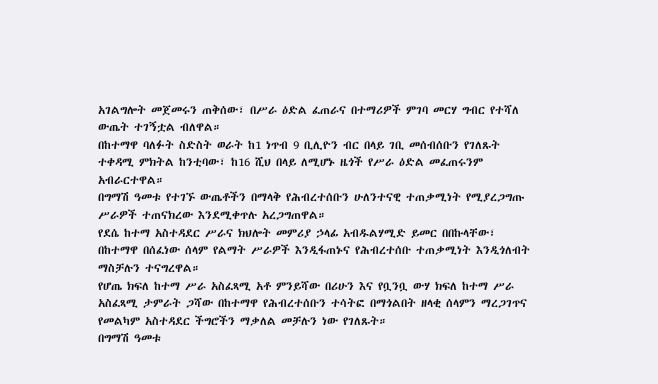አገልግሎት መጀመሩን ጠቅሰው፣ በሥራ ዕድል ፈጠራና በተማሪዎች ምገባ መርሃ ግብር የተሻለ ውጤት ተገኝቷል ብለዋል።
በከተማዋ ባለፉት ስድስት ወራት ከ1 ነጥብ 9 ቢሊዮን ብር በላይ ገቢ መሰብሰቡን የገለጹት ተቀዳሚ ምክትል ከንቲባው፣ ከ16 ሺህ በላይ ለሚሆኑ ዜጎች የሥራ ዕድል መፈጠሩንም አብራርተዋል።
በግማሽ ዓመቱ የተገኙ ውጤቶችን በማላቅ የሕብረተሰቡን ሁለንተናዊ ተጠቃሚነት የሚያረጋግጡ ሥራዎች ተጠናክረው እንደሚቀጥሉ አረጋግጠዋል።
የደሴ ከተማ አስተዳደር ሥራና ክህሎት መምሪያ ኃላፊ አብዱልሃሚድ ይመር በበኩላቸው፣ በከተማዋ በሰፈነው ሰላም የልማት ሥራዎች እንዲፋጠኑና የሕብረተሰቡ ተጠቃሚነት እንዲጎለብት ማስቻሉን ተናግረዋል።
የሆጤ ክፍለ ከተማ ሥራ አስፈጻሚ አቶ ምንይሻው በሪሁን እና የቧንቧ ውሃ ክፍለ ከተማ ሥራ አስፈጻሚ ታምራት ጋሻው በከተማዋ የሕብረተሰቡን ተሳትፎ በማጎልበት ዘላቂ ሰላምን ማረጋገጥና የመልካም አስተዳደር ችግሮችን ማቃለል መቻሉን ነው የገለጹት።
በግማሽ ዓመቱ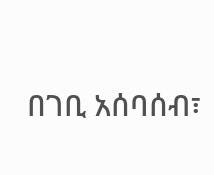በገቢ አሰባሰብ፣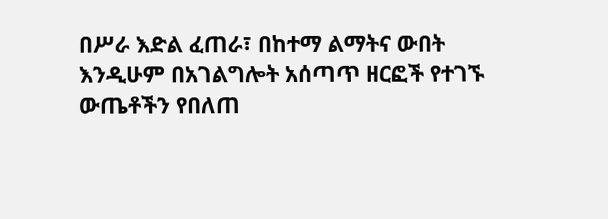በሥራ እድል ፈጠራ፣ በከተማ ልማትና ውበት እንዲሁም በአገልግሎት አሰጣጥ ዘርፎች የተገኙ ውጤቶችን የበለጠ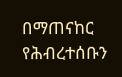በማጠናከር የሕብረተሰቡን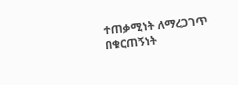ተጠቃሚነት ለማረጋገጥ በቁርጠኝነት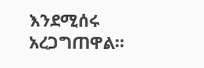እንደሚሰሩ አረጋግጠዋል።